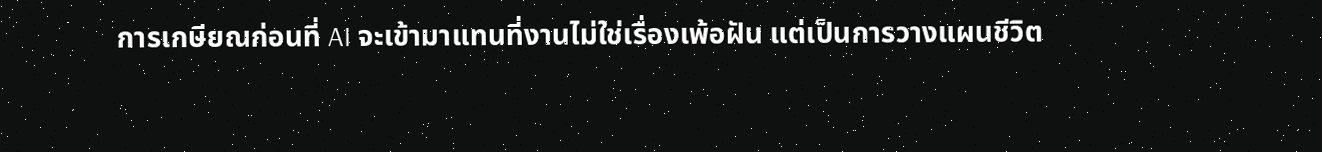การเกษียณก่อนที่ AI จะเข้ามาแทนที่งานไม่ใช่เรื่องเพ้อฝัน แต่เป็นการวางแผนชีวิต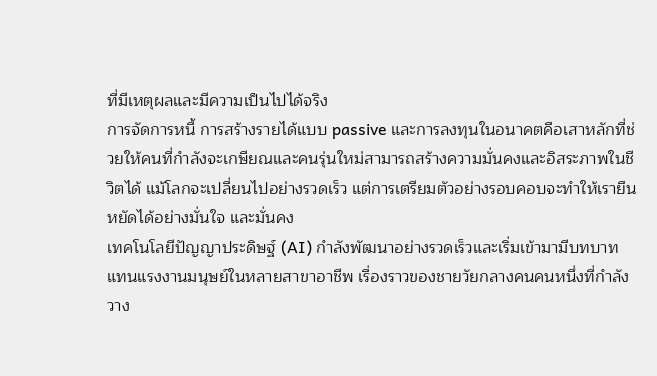ที่มีเหตุผลและมีความเป็นไปได้จริง
การจัดการหนี้ การสร้างรายได้แบบ passive และการลงทุนในอนาคตคือเสาหลักที่ช่วยให้คนที่กำลังจะเกษียณและคนรุ่นใหม่สามารถสร้างความมั่นคงและอิสระภาพในชีวิตได้ แม้โลกจะเปลี่ยนไปอย่างรวดเร็ว แต่การเตรียมตัวอย่างรอบคอบจะทำให้เรายืนหยัดได้อย่างมั่นใจ และมั่นคง
เทคโนโลยีปัญญาประดิษฐ์ (AI) กำลังพัฒนาอย่างรวดเร็วและเริ่มเข้ามามีบทบาทแทนแรงงานมนุษย์ในหลายสาขาอาชีพ เรื่องราวของชายวัยกลางคนคนหนึ่งที่กำลังวาง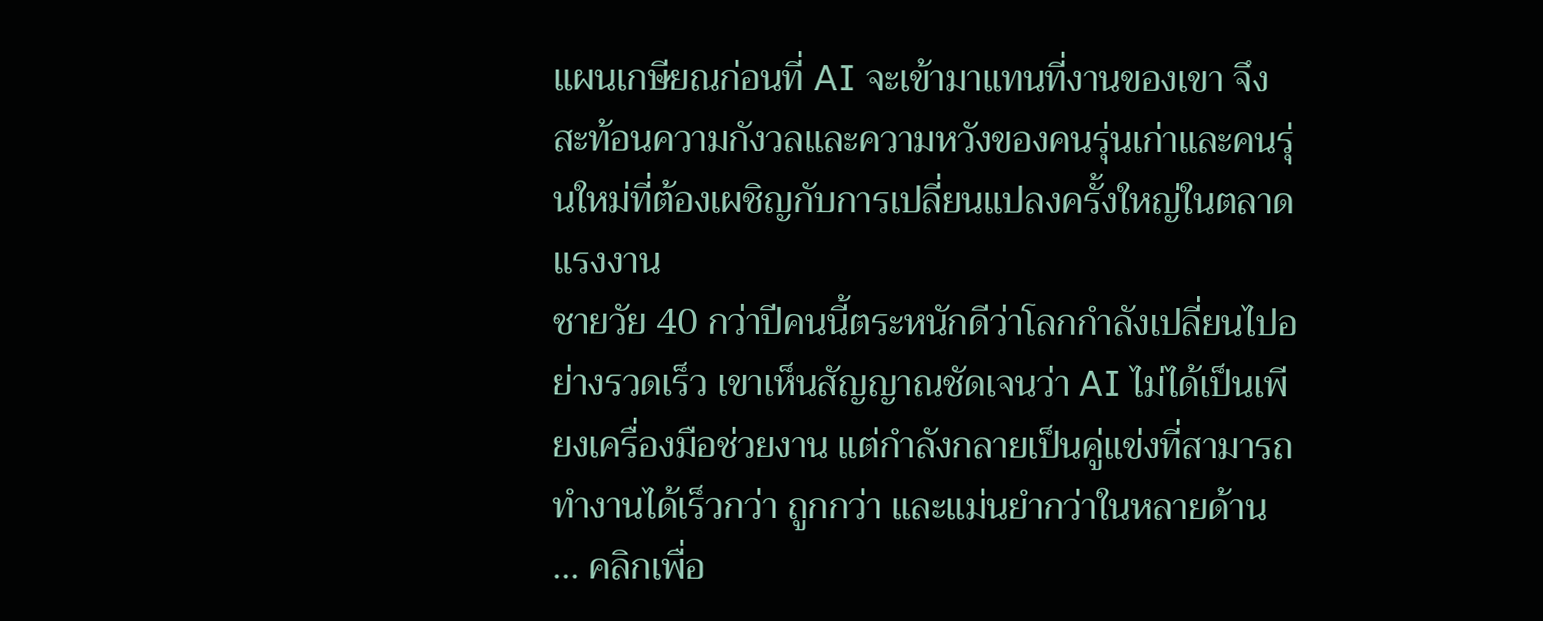แผนเกษียณก่อนที่ AI จะเข้ามาแทนที่งานของเขา จึงสะท้อนความกังวลและความหวังของคนรุ่นเก่าและคนรุ่นใหม่ที่ต้องเผชิญกับการเปลี่ยนแปลงครั้งใหญ่ในตลาดแรงงาน
ชายวัย 40 กว่าปีคนนี้ตระหนักดีว่าโลกกำลังเปลี่ยนไปอย่างรวดเร็ว เขาเห็นสัญญาณชัดเจนว่า AI ไม่ได้เป็นเพียงเครื่องมือช่วยงาน แต่กำลังกลายเป็นคู่แข่งที่สามารถทำงานได้เร็วกว่า ถูกกว่า และแม่นยำกว่าในหลายด้าน
... คลิกเพื่อ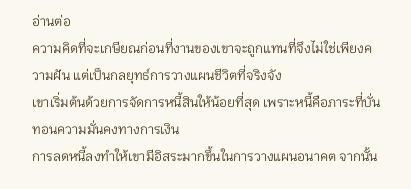อ่านต่อ
ความคิดที่จะเกษียณก่อนที่งานของเขาจะถูกแทนที่จึงไม่ใช่เพียงความฝัน แต่เป็นกลยุทธ์การวางแผนชีวิตที่จริงจัง
เขาเริ่มต้นด้วยการจัดการหนี้สินให้น้อยที่สุด เพราะหนี้คือภาระที่บั่นทอนความมั่นคงทางการเงิน
การลดหนี้ลงทำให้เขามีอิสระมากขึ้นในการวางแผนอนาคต จากนั้น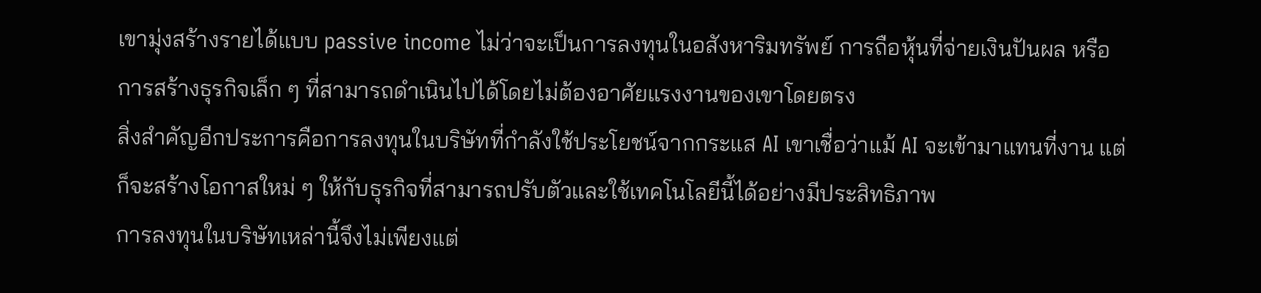เขามุ่งสร้างรายได้แบบ passive income ไม่ว่าจะเป็นการลงทุนในอสังหาริมทรัพย์ การถือหุ้นที่จ่ายเงินปันผล หรือการสร้างธุรกิจเล็ก ๆ ที่สามารถดำเนินไปได้โดยไม่ต้องอาศัยแรงงานของเขาโดยตรง
สิ่งสำคัญอีกประการคือการลงทุนในบริษัทที่กำลังใช้ประโยชน์จากกระแส AI เขาเชื่อว่าแม้ AI จะเข้ามาแทนที่งาน แต่ก็จะสร้างโอกาสใหม่ ๆ ให้กับธุรกิจที่สามารถปรับตัวและใช้เทคโนโลยีนี้ได้อย่างมีประสิทธิภาพ
การลงทุนในบริษัทเหล่านี้จึงไม่เพียงแต่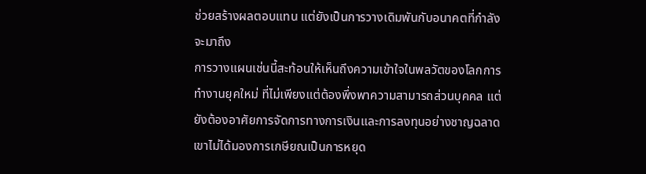ช่วยสร้างผลตอบแทน แต่ยังเป็นการวางเดิมพันกับอนาคตที่กำลังจะมาถึง
การวางแผนเช่นนี้สะท้อนให้เห็นถึงความเข้าใจในพลวัตของโลกการทำงานยุคใหม่ ที่ไม่เพียงแต่ต้องพึ่งพาความสามารถส่วนบุคคล แต่ยังต้องอาศัยการจัดการทางการเงินและการลงทุนอย่างชาญฉลาด
เขาไม่ได้มองการเกษียณเป็นการหยุด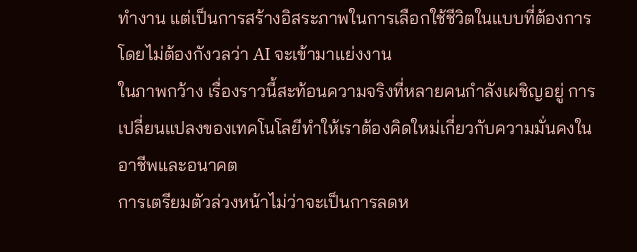ทำงาน แต่เป็นการสร้างอิสระภาพในการเลือกใช้ชีวิตในแบบที่ต้องการ โดยไม่ต้องกังวลว่า AI จะเข้ามาแย่งงาน
ในภาพกว้าง เรื่องราวนี้สะท้อนความจริงที่หลายคนกำลังเผชิญอยู่ การเปลี่ยนแปลงของเทคโนโลยีทำให้เราต้องคิดใหม่เกี่ยวกับความมั่นคงในอาชีพและอนาคต
การเตรียมตัวล่วงหน้าไม่ว่าจะเป็นการลดห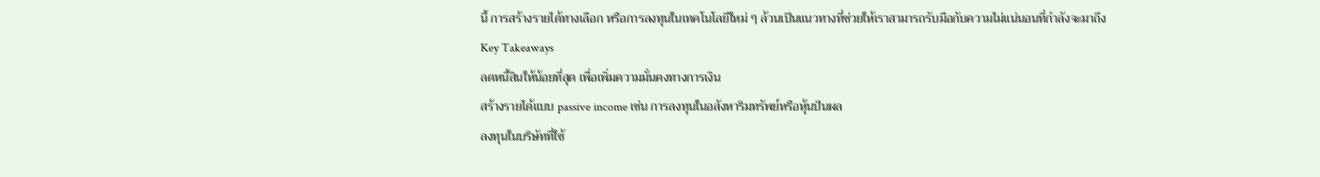นี้ การสร้างรายได้ทางเลือก หรือการลงทุนในเทคโนโลยีใหม่ ๆ ล้วนเป็นแนวทางที่ช่วยให้เราสามารถรับมือกับความไม่แน่นอนที่กำลังจะมาถึง
Key Takeaways
ลดหนี้สินให้น้อยที่สุด เพื่อเพิ่มความมั่นคงทางการเงิน
สร้างรายได้แบบ passive income เช่น การลงทุนในอสังหาริมทรัพย์หรือหุ้นปันผล
ลงทุนในบริษัทที่ใช้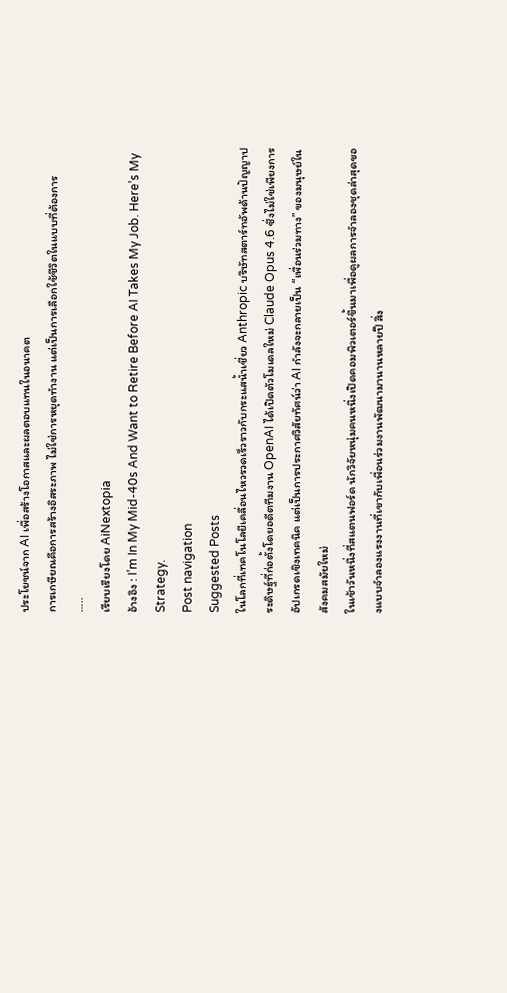ประโยชน์จาก AI เพื่อสร้างโอกาสและผลตอบแทนในอนาคต
การเกษียณคือการสร้างอิสระภาพ ไม่ใช่การหยุดทำงาน แต่เป็นการเลือกใช้ชีวิตในแบบที่ต้องการ
…..
เรียบเรียงโดย AiNextopia
อ้างอิง : I’m In My Mid-40s And Want to Retire Before AI Takes My Job. Here’s My Strategy.
Post navigation
Suggested Posts
ในโลกที่เทคโนโลยีเคลื่อนไหวรวดเร็วราวกับกระแสน้ำเชี่ยว Anthropic บริษัทสตาร์ทอัพด้านปัญญาประดิษฐ์ที่ก่อตั้งโดยอดีตทีมงาน OpenAI ได้เปิดตัวโมเดลใหม่ Claude Opus 4.6 ซึ่งไม่ใช่เพียงการอัปเกรดเชิงเทคนิค แต่เป็นการประกาศวิสัยทัศน์ว่า AI กำลังจะกลายเป็น “เพื่อนร่วมทาง” ของมนุษย์ในสังคมสมัยใหม่
ในเช้าวันหนึ่งที่สแตนฟอร์ด นักวิจัยหนุ่มคนหนึ่งเปิดคอมพิวเตอร์ขึ้นมาเพื่อดูผลการจำลองชุดล่าสุดของแบบจำลองแรงงานที่เขากับเพื่อนร่วมงานพัฒนามานานหลายปี สิ่ง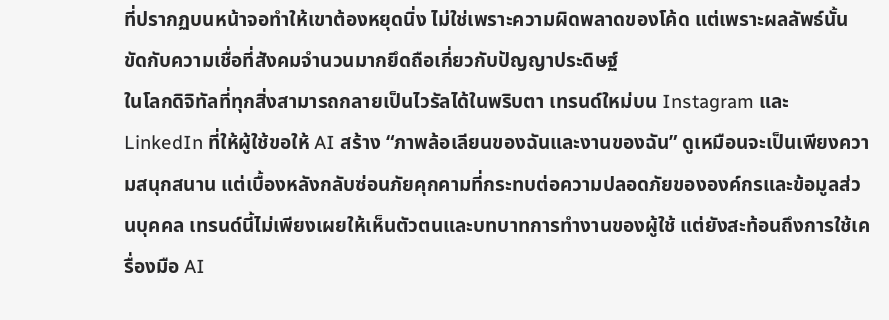ที่ปรากฏบนหน้าจอทำให้เขาต้องหยุดนิ่ง ไม่ใช่เพราะความผิดพลาดของโค้ด แต่เพราะผลลัพธ์นั้นขัดกับความเชื่อที่สังคมจำนวนมากยึดถือเกี่ยวกับปัญญาประดิษฐ์
ในโลกดิจิทัลที่ทุกสิ่งสามารถกลายเป็นไวรัลได้ในพริบตา เทรนด์ใหม่บน Instagram และ LinkedIn ที่ให้ผู้ใช้ขอให้ AI สร้าง “ภาพล้อเลียนของฉันและงานของฉัน” ดูเหมือนจะเป็นเพียงความสนุกสนาน แต่เบื้องหลังกลับซ่อนภัยคุกคามที่กระทบต่อความปลอดภัยขององค์กรและข้อมูลส่วนบุคคล เทรนด์นี้ไม่เพียงเผยให้เห็นตัวตนและบทบาทการทำงานของผู้ใช้ แต่ยังสะท้อนถึงการใช้เครื่องมือ AI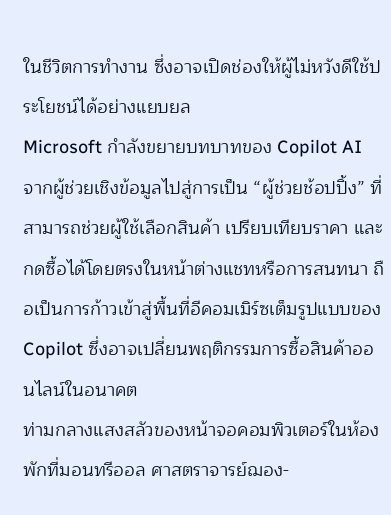ในชีวิตการทำงาน ซึ่งอาจเปิดช่องให้ผู้ไม่หวังดีใช้ประโยชน์ได้อย่างแยบยล
Microsoft กำลังขยายบทบาทของ Copilot AI จากผู้ช่วยเชิงข้อมูลไปสู่การเป็น “ผู้ช่วยช้อปปิ้ง” ที่สามารถช่วยผู้ใช้เลือกสินค้า เปรียบเทียบราคา และกดซื้อได้โดยตรงในหน้าต่างแชทหรือการสนทนา ถือเป็นการก้าวเข้าสู่พื้นที่อีคอมเมิร์ซเต็มรูปแบบของ Copilot ซึ่งอาจเปลี่ยนพฤติกรรมการซื้อสินค้าออนไลน์ในอนาคต
ท่ามกลางแสงสลัวของหน้าจอคอมพิวเตอร์ในห้องพักที่มอนทรีออล ศาสตราจารย์ฌอง-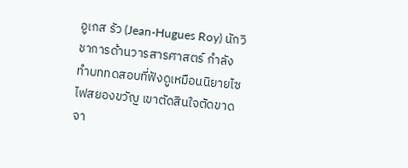อูเกส รัว (Jean-Hugues Roy) นักวิชาการด้านวารสารศาสตร์ กำลังทำบททดสอบที่ฟังดูเหมือนนิยายไซไฟสยองขวัญ เขาตัดสินใจตัดขาดจา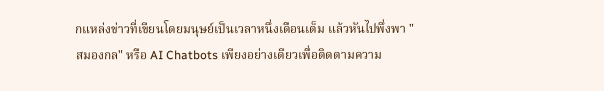กแหล่งข่าวที่เขียนโดยมนุษย์เป็นเวลาหนึ่งเดือนเต็ม แล้วหันไปพึ่งพา "สมองกล" หรือ AI Chatbots เพียงอย่างเดียวเพื่อติดตามความ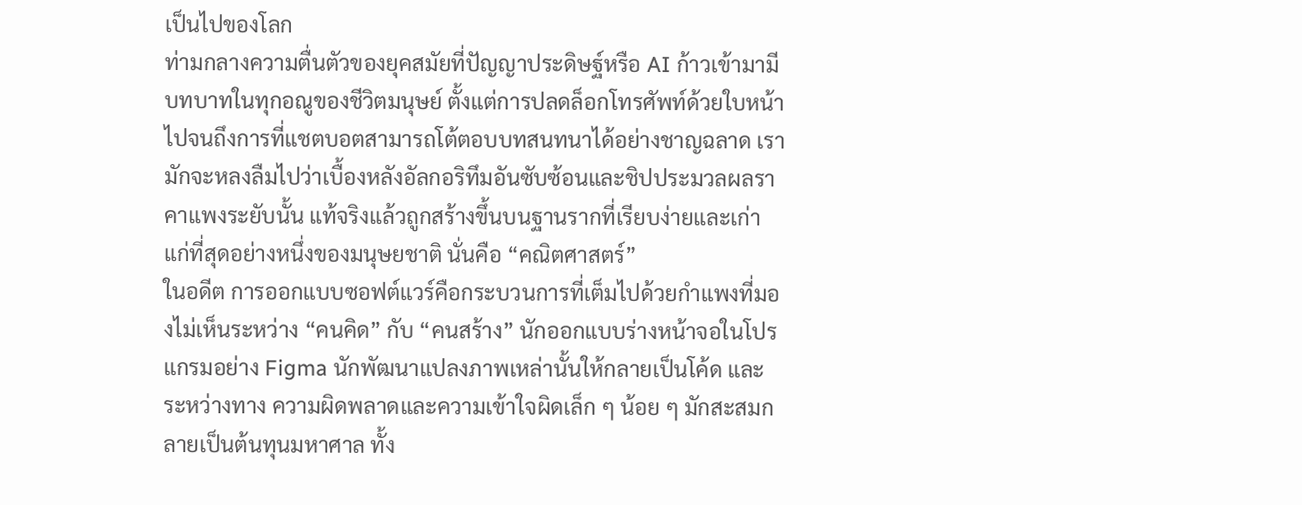เป็นไปของโลก
ท่ามกลางความตื่นตัวของยุคสมัยที่ปัญญาประดิษฐ์หรือ AI ก้าวเข้ามามีบทบาทในทุกอณูของชีวิตมนุษย์ ตั้งแต่การปลดล็อกโทรศัพท์ด้วยใบหน้า ไปจนถึงการที่แชตบอตสามารถโต้ตอบบทสนทนาได้อย่างชาญฉลาด เรามักจะหลงลืมไปว่าเบื้องหลังอัลกอริทึมอันซับซ้อนและชิปประมวลผลราคาแพงระยับนั้น แท้จริงแล้วถูกสร้างขึ้นบนฐานรากที่เรียบง่ายและเก่าแก่ที่สุดอย่างหนึ่งของมนุษยชาติ นั่นคือ “คณิตศาสตร์”
ในอดีต การออกแบบซอฟต์แวร์คือกระบวนการที่เต็มไปด้วยกำแพงที่มองไม่เห็นระหว่าง “คนคิด” กับ “คนสร้าง” นักออกแบบร่างหน้าจอในโปรแกรมอย่าง Figma นักพัฒนาแปลงภาพเหล่านั้นให้กลายเป็นโค้ด และระหว่างทาง ความผิดพลาดและความเข้าใจผิดเล็ก ๆ น้อย ๆ มักสะสมกลายเป็นต้นทุนมหาศาล ทั้ง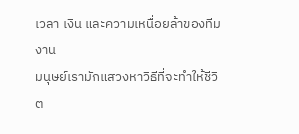เวลา เงิน และความเหนื่อยล้าของทีมงาน
มนุษย์เรามักแสวงหาวิธีที่จะทำให้ชีวิต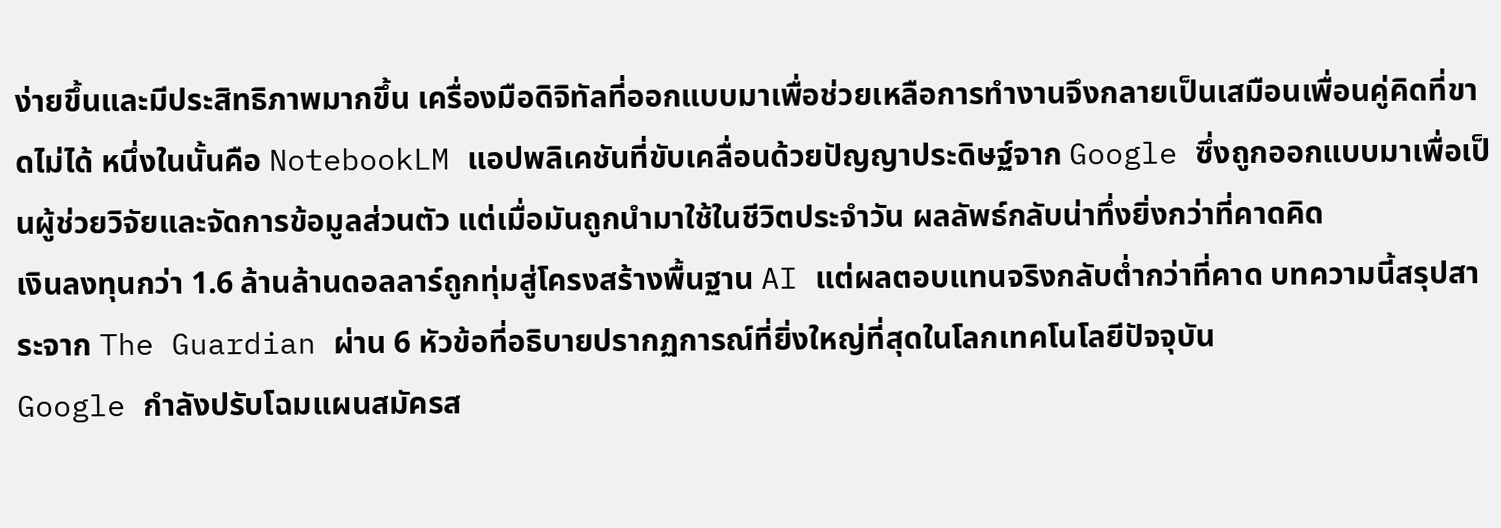ง่ายขึ้นและมีประสิทธิภาพมากขึ้น เครื่องมือดิจิทัลที่ออกแบบมาเพื่อช่วยเหลือการทำงานจึงกลายเป็นเสมือนเพื่อนคู่คิดที่ขาดไม่ได้ หนึ่งในนั้นคือ NotebookLM แอปพลิเคชันที่ขับเคลื่อนด้วยปัญญาประดิษฐ์จาก Google ซึ่งถูกออกแบบมาเพื่อเป็นผู้ช่วยวิจัยและจัดการข้อมูลส่วนตัว แต่เมื่อมันถูกนำมาใช้ในชีวิตประจำวัน ผลลัพธ์กลับน่าทึ่งยิ่งกว่าที่คาดคิด
เงินลงทุนกว่า 1.6 ล้านล้านดอลลาร์ถูกทุ่มสู่โครงสร้างพื้นฐาน AI แต่ผลตอบแทนจริงกลับต่ำกว่าที่คาด บทความนี้สรุปสาระจาก The Guardian ผ่าน 6 หัวข้อที่อธิบายปรากฏการณ์ที่ยิ่งใหญ่ที่สุดในโลกเทคโนโลยีปัจจุบัน
Google กำลังปรับโฉมแผนสมัครส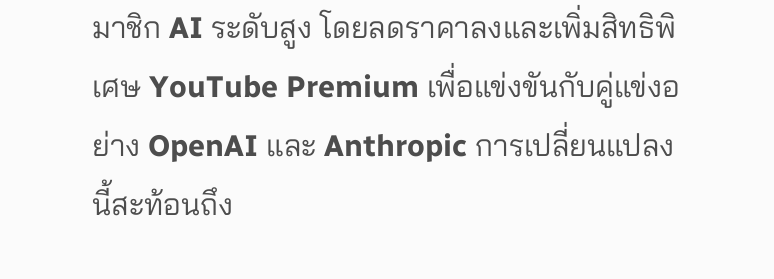มาชิก AI ระดับสูง โดยลดราคาลงและเพิ่มสิทธิพิเศษ YouTube Premium เพื่อแข่งขันกับคู่แข่งอย่าง OpenAI และ Anthropic การเปลี่ยนแปลงนี้สะท้อนถึง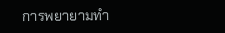การพยายามทำ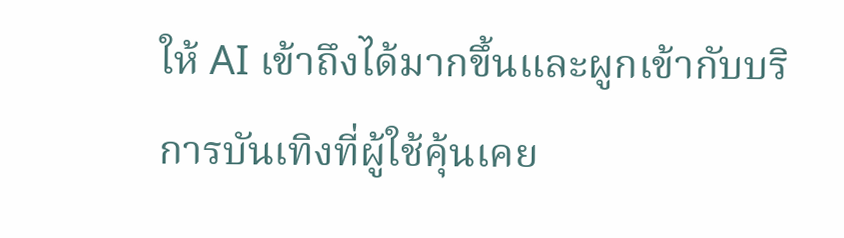ให้ AI เข้าถึงได้มากขึ้นและผูกเข้ากับบริการบันเทิงที่ผู้ใช้คุ้นเคย